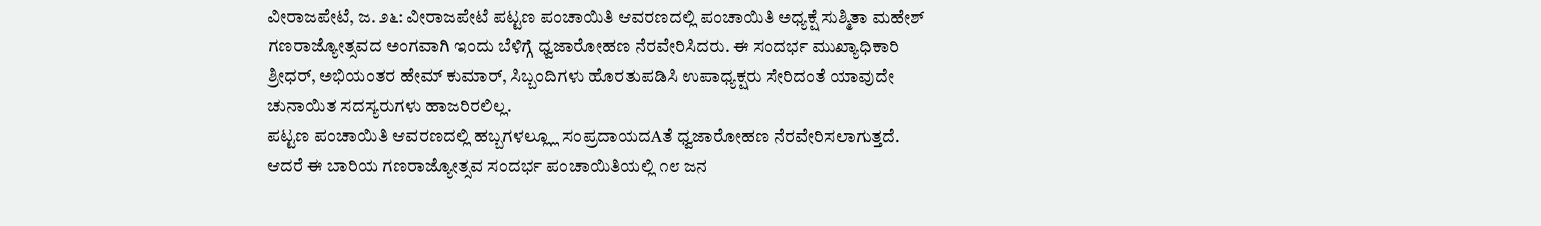ವೀರಾಜಪೇಟೆ, ಜ. ೨೬: ವೀರಾಜಪೇಟೆ ಪಟ್ಟಣ ಪಂಚಾಯಿತಿ ಆವರಣದಲ್ಲಿ ಪಂಚಾಯಿತಿ ಅಧ್ಯಕ್ಷೆ ಸುಶ್ಮಿತಾ ಮಹೇಶ್ ಗಣರಾಜ್ಯೋತ್ಸವದ ಅಂಗವಾಗಿ ಇಂದು ಬೆಳಿಗ್ಗೆ ಧ್ವಜಾರೋಹಣ ನೆರವೇರಿಸಿದರು. ಈ ಸಂದರ್ಭ ಮುಖ್ಯಾಧಿಕಾರಿ ಶ್ರೀಧರ್, ಅಭಿಯಂತರ ಹೇಮ್ ಕುಮಾರ್, ಸಿಬ್ಬಂದಿಗಳು ಹೊರತುಪಡಿಸಿ ಉಪಾಧ್ಯಕ್ಷರು ಸೇರಿದಂತೆ ಯಾವುದೇ ಚುನಾಯಿತ ಸದಸ್ಯರುಗಳು ಹಾಜರಿರಲಿಲ್ಲ.
ಪಟ್ಟಣ ಪಂಚಾಯಿತಿ ಆವರಣದಲ್ಲಿ ಹಬ್ಬಗಳಲ್ಲ್ಲೂ ಸಂಪ್ರದಾಯದAತೆ ಧ್ವಜಾರೋಹಣ ನೆರವೇರಿಸಲಾಗುತ್ತದೆ. ಆದರೆ ಈ ಬಾರಿಯ ಗಣರಾಜ್ಯೋತ್ಸವ ಸಂದರ್ಭ ಪಂಚಾಯಿತಿಯಲ್ಲಿ ೧೮ ಜನ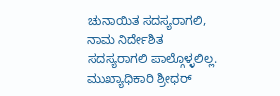ಚುನಾಯಿತ ಸದಸ್ಯರಾಗಲಿ, ನಾಮ ನಿರ್ದೇಶಿತ ಸದಸ್ಯರಾಗಲಿ ಪಾಲ್ಗೊಳ್ಳಲಿಲ್ಲ.
ಮುಖ್ಯಾಧಿಕಾರಿ ಶ್ರೀಧರ್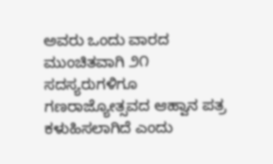ಅವರು ಒಂದು ವಾರದ ಮುಂಚಿತವಾಗಿ ೨೧ ಸದಸ್ಯರುಗಳಿಗೂ ಗಣರಾಜ್ಯೋತ್ಸವದ ಆಹ್ವಾನ ಪತ್ರ ಕಳುಹಿಸಲಾಗಿದೆ ಎಂದು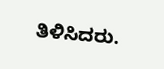ತಿಳಿಸಿದರು.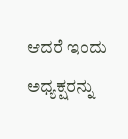ಆದರೆ ಇಂದು ಅಧ್ಯಕ್ಷರನ್ನು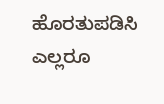ಹೊರತುಪಡಿಸಿ ಎಲ್ಲರೂ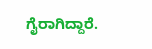ಗೈರಾಗಿದ್ದಾರೆ.